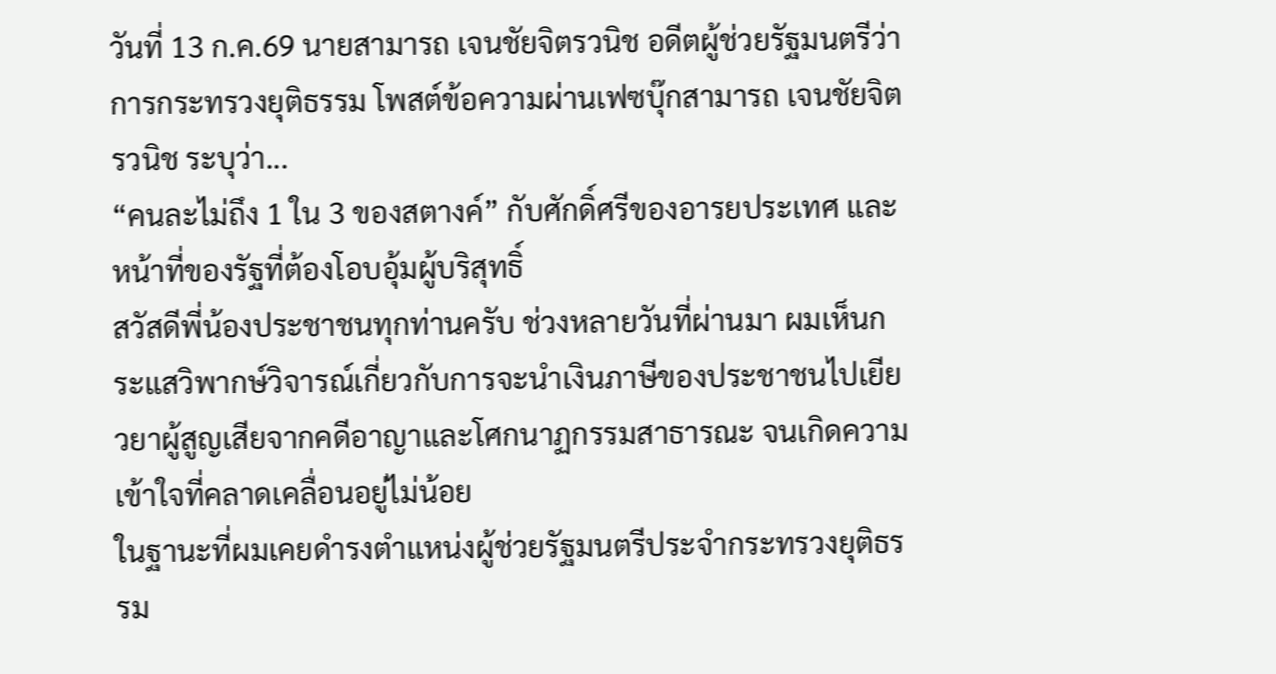วันที่ 13 ก.ค.69 นายสามารถ เจนชัยจิตรวนิช อดีตผู้ช่วยรัฐมนตรีว่าการกระทรวงยุติธรรม โพสต์ข้อความผ่านเฟซบุ๊กสามารถ เจนชัยจิตรวนิช ระบุว่า...
“คนละไม่ถึง 1 ใน 3 ของสตางค์” กับศักดิ์ศรีของอารยประเทศ และหน้าที่ของรัฐที่ต้องโอบอุ้มผู้บริสุทธิ์
สวัสดีพี่น้องประชาชนทุกท่านครับ ช่วงหลายวันที่ผ่านมา ผมเห็นกระแสวิพากษ์วิจารณ์เกี่ยวกับการจะนำเงินภาษีของประชาชนไปเยียวยาผู้สูญเสียจากคดีอาญาและโศกนาฏกรรมสาธารณะ จนเกิดความเข้าใจที่คลาดเคลื่อนอยู่ไม่น้อย
ในฐานะที่ผมเคยดำรงตำแหน่งผู้ช่วยรัฐมนตรีประจำกระทรวงยุติธรรม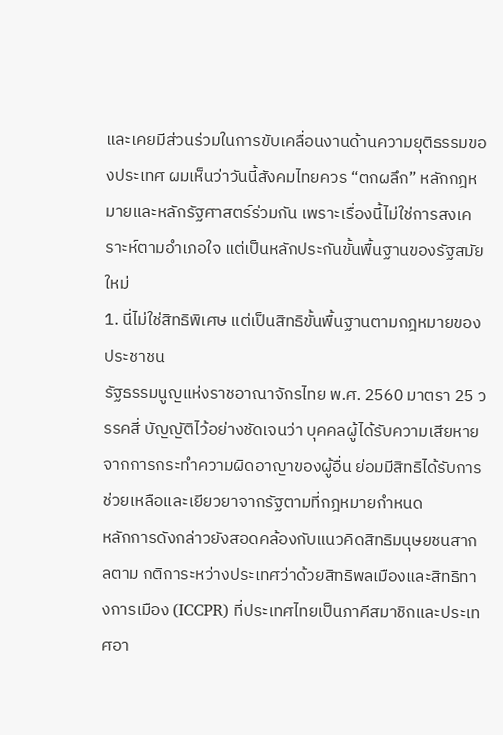และเคยมีส่วนร่วมในการขับเคลื่อนงานด้านความยุติธรรมของประเทศ ผมเห็นว่าวันนี้สังคมไทยควร “ตกผลึก” หลักกฎหมายและหลักรัฐศาสตร์ร่วมกัน เพราะเรื่องนี้ไม่ใช่การสงเคราะห์ตามอำเภอใจ แต่เป็นหลักประกันขั้นพื้นฐานของรัฐสมัยใหม่
1. นี่ไม่ใช่สิทธิพิเศษ แต่เป็นสิทธิขั้นพื้นฐานตามกฎหมายของประชาชน
รัฐธรรมนูญแห่งราชอาณาจักรไทย พ.ศ. 2560 มาตรา 25 วรรคสี่ บัญญัติไว้อย่างชัดเจนว่า บุคคลผู้ได้รับความเสียหายจากการกระทำความผิดอาญาของผู้อื่น ย่อมมีสิทธิได้รับการช่วยเหลือและเยียวยาจากรัฐตามที่กฎหมายกำหนด
หลักการดังกล่าวยังสอดคล้องกับแนวคิดสิทธิมนุษยชนสากลตาม กติการะหว่างประเทศว่าด้วยสิทธิพลเมืองและสิทธิทางการเมือง (ICCPR) ที่ประเทศไทยเป็นภาคีสมาชิกและประเทศอา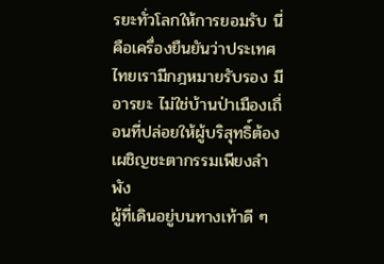รยะทั่วโลกให้การยอมรับ นี่คือเครื่องยืนยันว่าประเทศไทยเรามีกฎหมายรับรอง มีอารยะ ไม่ใช่บ้านป่าเมืองเถื่อนที่ปล่อยให้ผู้บริสุทธิ์ต้องเผชิญชะตากรรมเพียงลำพัง
ผู้ที่เดินอยู่บนทางเท้าดี ๆ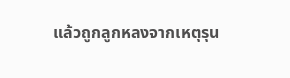แล้วถูกลูกหลงจากเหตุรุน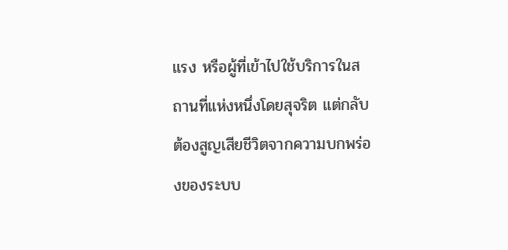แรง หรือผู้ที่เข้าไปใช้บริการในสถานที่แห่งหนึ่งโดยสุจริต แต่กลับต้องสูญเสียชีวิตจากความบกพร่องของระบบ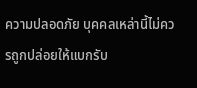ความปลอดภัย บุคคลเหล่านี้ไม่ควรถูกปล่อยให้แบกรับ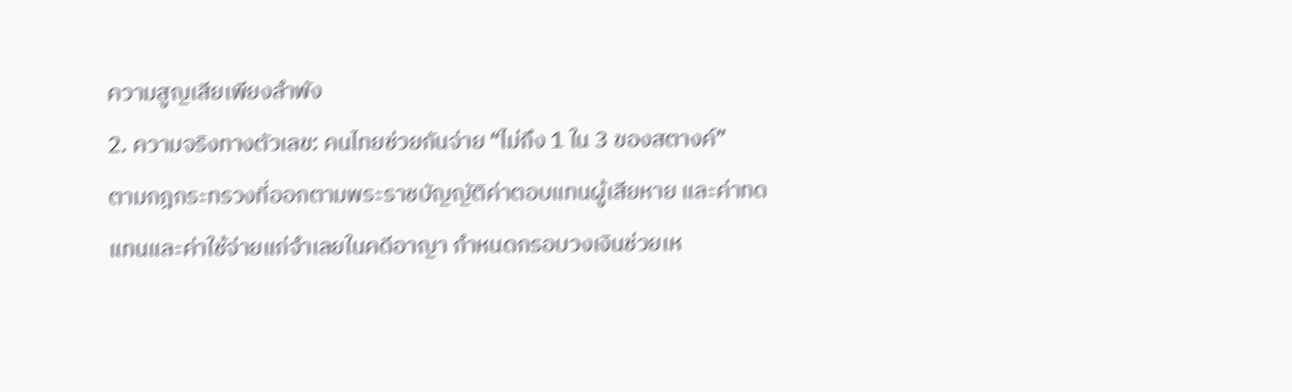ความสูญเสียเพียงลำพัง
2. ความจริงทางตัวเลข: คนไทยช่วยกันจ่าย “ไม่ถึง 1 ใน 3 ของสตางค์”
ตามกฎกระทรวงที่ออกตามพระราชบัญญัติค่าตอบแทนผู้เสียหาย และค่าทดแทนและค่าใช้จ่ายแก่จำเลยในคดีอาญา กำหนดกรอบวงเงินช่วยเห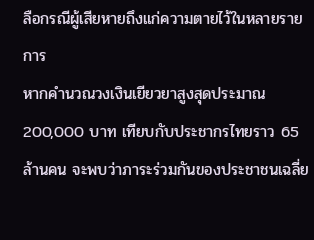ลือกรณีผู้เสียหายถึงแก่ความตายไว้ในหลายรายการ
หากคำนวณวงเงินเยียวยาสูงสุดประมาณ 200,000 บาท เทียบกับประชากรไทยราว 65 ล้านคน จะพบว่าภาระร่วมกันของประชาชนเฉลี่ย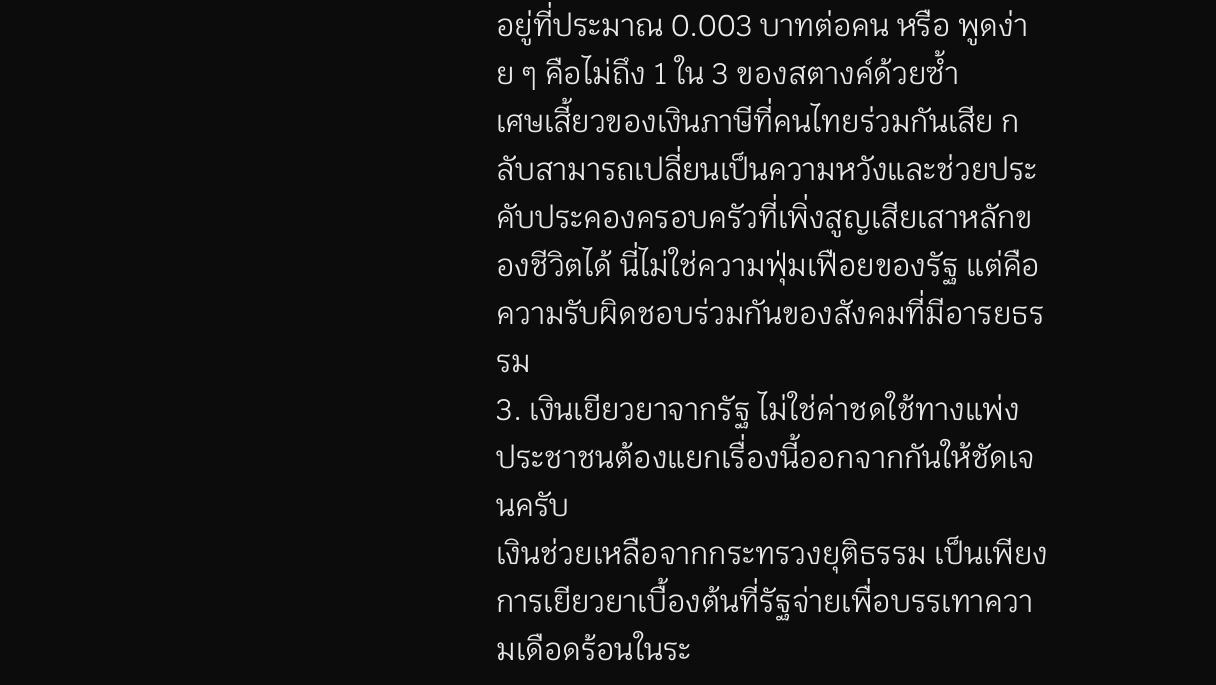อยู่ที่ประมาณ 0.003 บาทต่อคน หรือ พูดง่าย ๆ คือไม่ถึง 1 ใน 3 ของสตางค์ด้วยซ้ำ
เศษเสี้ยวของเงินภาษีที่คนไทยร่วมกันเสีย กลับสามารถเปลี่ยนเป็นความหวังและช่วยประคับประคองครอบครัวที่เพิ่งสูญเสียเสาหลักของชีวิตได้ นี่ไม่ใช่ความฟุ่มเฟือยของรัฐ แต่คือความรับผิดชอบร่วมกันของสังคมที่มีอารยธรรม
3. เงินเยียวยาจากรัฐ ไม่ใช่ค่าชดใช้ทางแพ่ง
ประชาชนต้องแยกเรื่องนี้ออกจากกันให้ชัดเจนครับ
เงินช่วยเหลือจากกระทรวงยุติธรรม เป็นเพียงการเยียวยาเบื้องต้นที่รัฐจ่ายเพื่อบรรเทาความเดือดร้อนในระ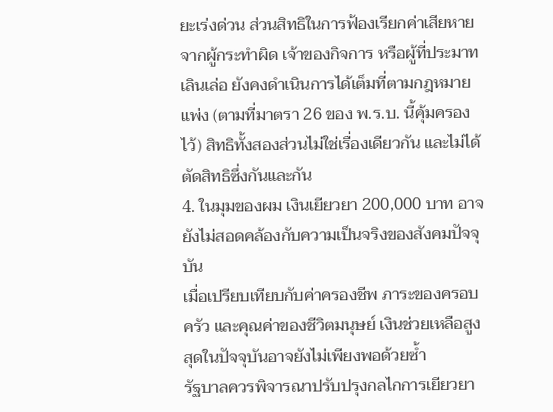ยะเร่งด่วน ส่วนสิทธิในการฟ้องเรียกค่าเสียหายจากผู้กระทำผิด เจ้าของกิจการ หรือผู้ที่ประมาทเลินเล่อ ยังคงดำเนินการได้เต็มที่ตามกฎหมายแพ่ง (ตามที่มาตรา 26 ของ พ.ร.บ. นี้คุ้มครองไว้) สิทธิทั้งสองส่วนไม่ใช่เรื่องเดียวกัน และไม่ได้ตัดสิทธิซึ่งกันและกัน
4. ในมุมของผม เงินเยียวยา 200,000 บาท อาจยังไม่สอดคล้องกับความเป็นจริงของสังคมปัจจุบัน
เมื่อเปรียบเทียบกับค่าครองชีพ ภาระของครอบครัว และคุณค่าของชีวิตมนุษย์ เงินช่วยเหลือสูงสุดในปัจจุบันอาจยังไม่เพียงพอด้วยซ้ำ
รัฐบาลควรพิจารณาปรับปรุงกลไกการเยียวยา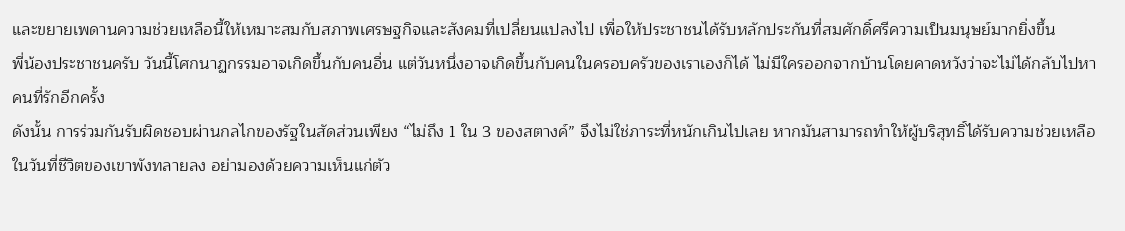และขยายเพดานความช่วยเหลือนี้ให้เหมาะสมกับสภาพเศรษฐกิจและสังคมที่เปลี่ยนแปลงไป เพื่อให้ประชาชนได้รับหลักประกันที่สมศักดิ์ศรีความเป็นมนุษย์มากยิ่งขึ้น
พี่น้องประชาชนครับ วันนี้โศกนาฏกรรมอาจเกิดขึ้นกับคนอื่น แต่วันหนึ่งอาจเกิดขึ้นกับคนในครอบครัวของเราเองก็ได้ ไม่มีใครออกจากบ้านโดยคาดหวังว่าจะไม่ได้กลับไปหาคนที่รักอีกครั้ง
ดังนั้น การร่วมกันรับผิดชอบผ่านกลไกของรัฐในสัดส่วนเพียง “ไม่ถึง 1 ใน 3 ของสตางค์” จึงไม่ใช่ภาระที่หนักเกินไปเลย หากมันสามารถทำให้ผู้บริสุทธิ์ได้รับความช่วยเหลือในวันที่ชีวิตของเขาพังทลายลง อย่ามองด้วยความเห็นแก่ตัว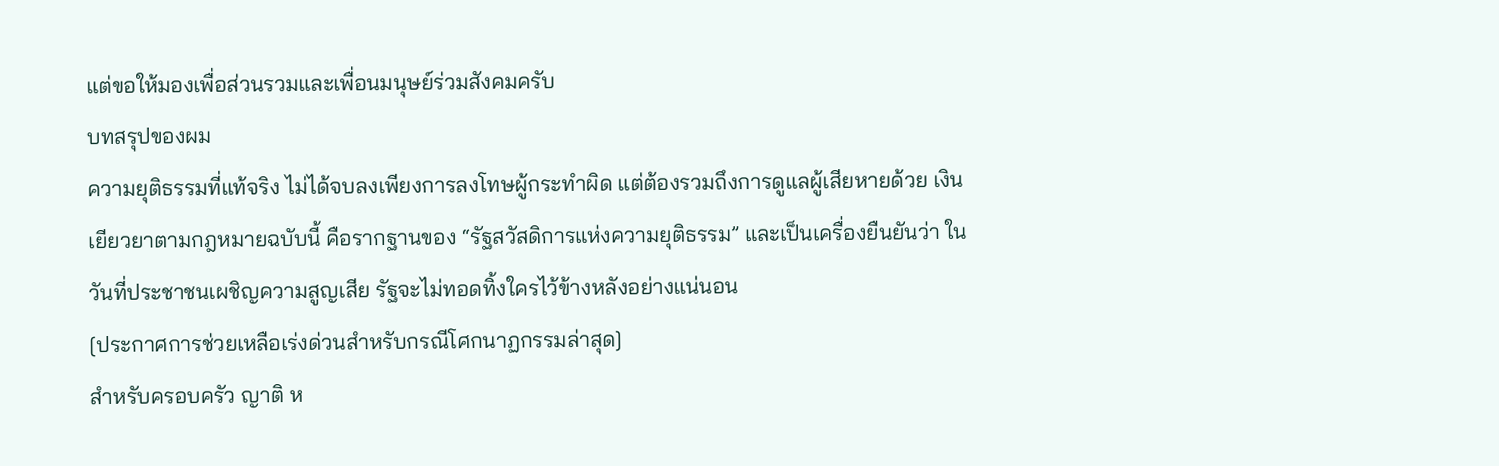แต่ขอให้มองเพื่อส่วนรวมและเพื่อนมนุษย์ร่วมสังคมครับ
บทสรุปของผม
ความยุติธรรมที่แท้จริง ไม่ได้จบลงเพียงการลงโทษผู้กระทำผิด แต่ต้องรวมถึงการดูแลผู้เสียหายด้วย เงินเยียวยาตามกฎหมายฉบับนี้ คือรากฐานของ “รัฐสวัสดิการแห่งความยุติธรรม” และเป็นเครื่องยืนยันว่า ในวันที่ประชาชนเผชิญความสูญเสีย รัฐจะไม่ทอดทิ้งใครไว้ข้างหลังอย่างแน่นอน
[ประกาศการช่วยเหลือเร่งด่วนสำหรับกรณีโศกนาฏกรรมล่าสุด]
สำหรับครอบครัว ญาติ ห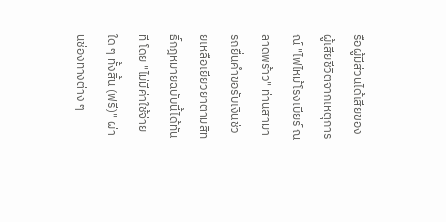รือผู้มีส่วนได้เสียของผู้เสียชีวิตจากเหตุการณ์ "ไฟไหม้โรงเบียร์ ณ ลาดพร้าว" ท่านสามารถยื่นคำขอรับเงินช่วยเหลือเยียวยาตามสิทธิ์กฎหมายฉบับนี้ได้ทันที โดย "ไม่มีค่าใช้จ่ายใด ๆ ทั้งสิ้น (ฟรี)" ผ่านช่องทางต่าง ๆ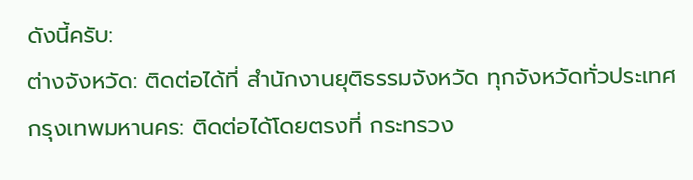ดังนี้ครับ:
ต่างจังหวัด: ติดต่อได้ที่ สำนักงานยุติธรรมจังหวัด ทุกจังหวัดทั่วประเทศ
กรุงเทพมหานคร: ติดต่อได้โดยตรงที่ กระทรวง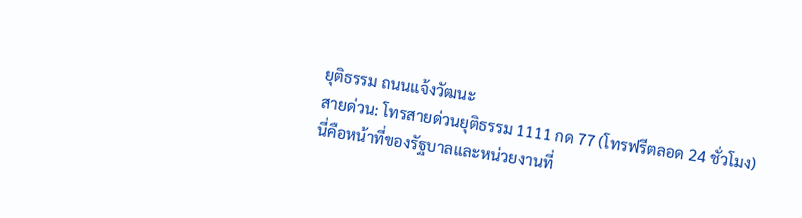ยุติธรรม ถนนแจ้งวัฒนะ
สายด่วน: โทรสายด่วนยุติธรรม 1111 กด 77 (โทรฟรีตลอด 24 ชั่วโมง)
นี่คือหน้าที่ของรัฐบาลและหน่วยงานที่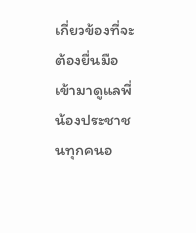เกี่ยวข้องที่จะต้องยื่นมือเข้ามาดูแลพี่น้องประชาชนทุกคนอ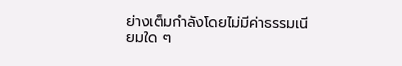ย่างเต็มกำลังโดยไม่มีค่าธรรมเนียมใด ๆ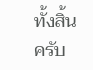ทั้งสิ้นครับ